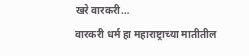खरे वारकरी…
वारकरी धर्म हा महाराष्ट्राच्या मातीतील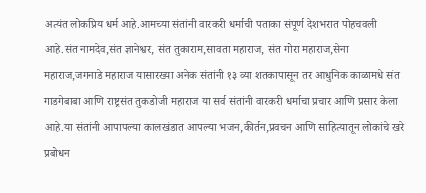अत्यंत लोकप्रिय धर्म आहे.आमच्या संतांनी वारकरी धर्माची पताका संपूर्ण देशभरात पोहचवली आहे.संत नामदेव,संत ज्ञानेश्वर, संत तुकाराम,सावता महाराज, संत गोरा महाराज,सेना महाराज,जगनाडे महाराज यासारख्या अनेक संतांनी १३ व्या शतकापासून तर आधुनिक काळामधे संत गाडगेबाबा आणि राष्ट्रसंत तुकडोजी महाराज या सर्व संतांनी वारकरी धर्माचा प्रचार आणि प्रसार केला आहे.या संतांनी आपापल्या कालखंडात आपल्या भजन,कीर्तन,प्रवचन आणि साहित्यातून लोकांचे खरे प्रबोधन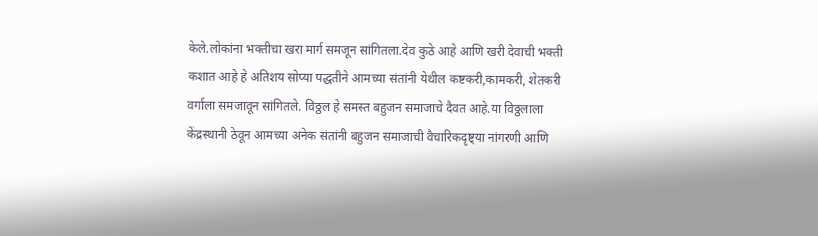केले.लोकांना भक्तीचा खरा मार्ग समजून सांगितला.देव कुठे आहे आणि खरी देवाची भक्ती कशात आहे हे अतिशय सोप्या पद्धतीने आमच्या संतांनी येथील कष्टकरी,कामकरी, शेतकरी वर्गाला समजावून सांगितले. विठ्ठल हे समस्त बहुजन समाजाचे दैवत आहे.या विठ्ठलाला केंद्रस्थानी ठेवून आमच्या अनेक संतांनी बहुजन समाजाची वैचारिकदृष्ट्या नांगरणी आणि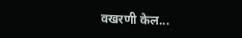वखरणी केल...